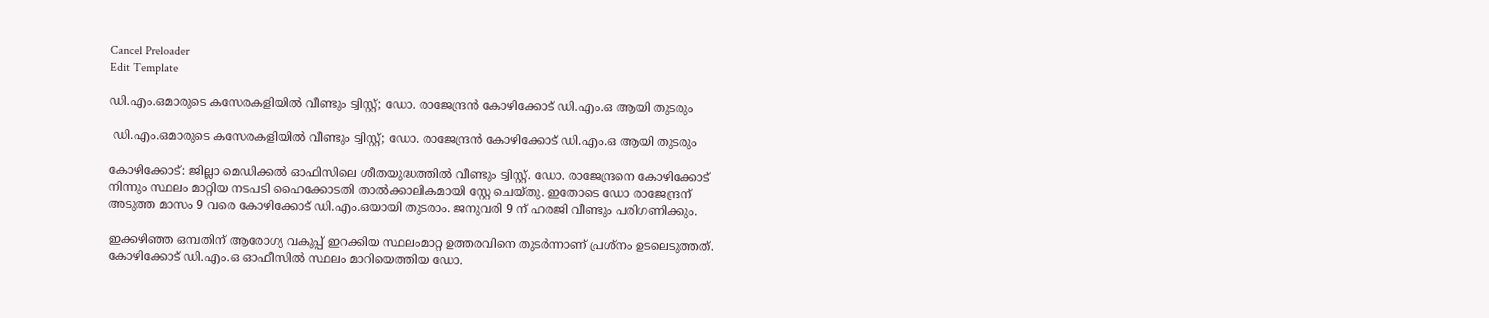Cancel Preloader
Edit Template

ഡി.എം.ഒമാരുടെ കസേരകളിയില്‍ വീണ്ടും ട്വിസ്റ്റ്; ഡോ. രാജേന്ദ്രന്‍ കോഴിക്കോട് ഡി.എം.ഒ ആയി തുടരും

 ഡി.എം.ഒമാരുടെ കസേരകളിയില്‍ വീണ്ടും ട്വിസ്റ്റ്; ഡോ. രാജേന്ദ്രന്‍ കോഴിക്കോട് ഡി.എം.ഒ ആയി തുടരും

കോഴിക്കോട്: ജില്ലാ മെഡിക്കല്‍ ഓഫിസിലെ ശീതയുദ്ധത്തില്‍ വീണ്ടും ട്വിസ്റ്റ്. ഡോ. രാജേന്ദ്രനെ കോഴിക്കോട് നിന്നും സ്ഥലം മാറ്റിയ നടപടി ഹൈക്കോടതി താല്‍ക്കാലികമായി സ്റ്റേ ചെയ്തു. ഇതോടെ ഡോ രാജേന്ദ്രന് അടുത്ത മാസം 9 വരെ കോഴിക്കോട് ഡി.എം.ഒയായി തുടരാം. ജനുവരി 9 ന് ഹരജി വീണ്ടും പരിഗണിക്കും.

ഇക്കഴിഞ്ഞ ഒമ്പതിന് ആരോഗ്യ വകുപ്പ് ഇറക്കിയ സ്ഥലംമാറ്റ ഉത്തരവിനെ തുടര്‍ന്നാണ് പ്രശ്നം ഉടലെടുത്തത്. കോഴിക്കോട് ഡി.എം.ഒ ഓഫീസില്‍ സ്ഥലം മാറിയെത്തിയ ഡോ.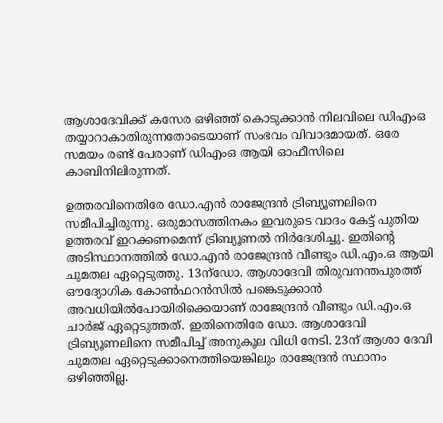ആശാദേവിക്ക് കസേര ഒഴിഞ്ഞ് കൊടുക്കാന്‍ നിലവിലെ ഡിഎംഒ തയ്യാറാകാതിരുന്നതോടെയാണ് സംഭവം വിവാദമായത്. ഒരേ സമയം രണ്ട് പേരാണ് ഡിഎംഒ ആയി ഓഫീസിലെ കാബിനിലിരുന്നത്.

ഉത്തരവിനെതിരേ ഡോ.എന്‍ രാജേന്ദ്രന്‍ ട്രിബ്യൂണലിനെ സമീപിച്ചിരുന്നു. ഒരുമാസത്തിനകം ഇവരുടെ വാദം കേട്ട് പുതിയ ഉത്തരവ് ഇറക്കണമെന്ന് ട്രിബ്യൂണല്‍ നിര്‍ദേശിച്ചു. ഇതിന്റെ അടിസ്ഥാനത്തില്‍ ഡോ.എന്‍ രാജേന്ദ്രന്‍ വീണ്ടും ഡി.എം.ഒ ആയി ചുമതല ഏറ്റെടുത്തു. 13ന്ഡോ. ആശാദേവി തിരുവനന്തപുരത്ത് ഔദ്യോഗിക കോണ്‍ഫറന്‍സില്‍ പങ്കെടുക്കാന്‍ അവധിയില്‍പോയിരിക്കെയാണ് രാജേന്ദ്രന്‍ വീണ്ടും ഡി.എം.ഒ ചാര്‍ജ് ഏറ്റെടുത്തത്. ഇതിനെതിരേ ഡോ. ആശാദേവി ട്രിബ്യൂണലിനെ സമീപിച്ച് അനുകൂല വിധി നേടി. 23ന് ആശാ ദേവി ചുമതല ഏറ്റെടുക്കാനെത്തിയെങ്കിലും രാജേന്ദ്രന്‍ സ്ഥാനം ഒഴിഞ്ഞില്ല.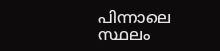പിന്നാലെ സ്ഥലം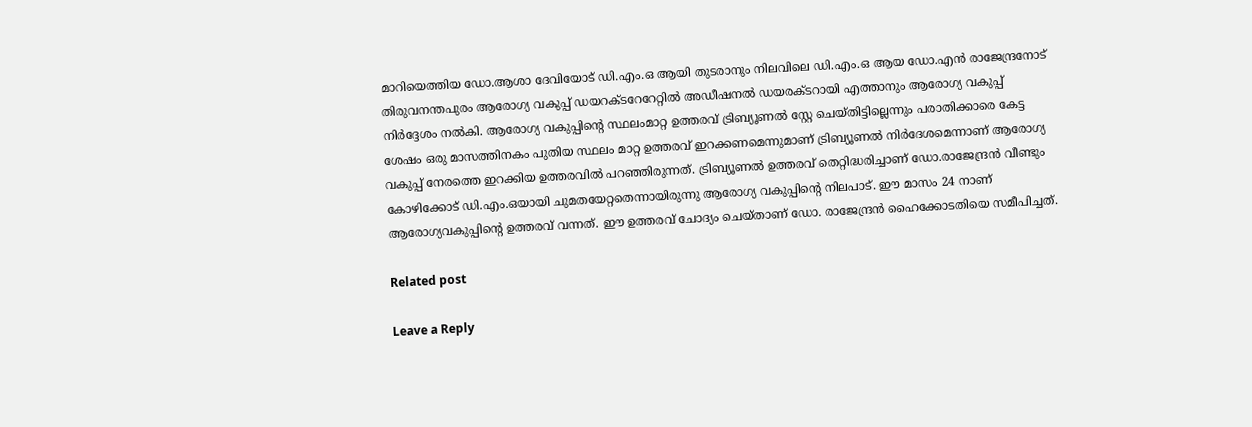മാറിയെത്തിയ ഡോ.ആശാ ദേവിയോട് ഡി.എം.ഒ ആയി തുടരാനും നിലവിലെ ഡി.എം.ഒ ആയ ഡോ.എന്‍ രാജേന്ദ്രനോട് തിരുവനന്തപുരം ആരോഗ്യ വകുപ്പ് ഡയറക്ടറേറേറ്റില്‍ അഡീഷനല്‍ ഡയരക്ടറായി എത്താനും ആരോഗ്യ വകുപ്പ് നിര്‍ദ്ദേശം നല്‍കി. ആരോഗ്യ വകുപ്പിന്റെ സ്ഥലംമാറ്റ ഉത്തരവ് ട്രിബ്യൂണല്‍ സ്റ്റേ ചെയ്തിട്ടില്ലെന്നും പരാതിക്കാരെ കേട്ട ശേഷം ഒരു മാസത്തിനകം പുതിയ സ്ഥലം മാറ്റ ഉത്തരവ് ഇറക്കണമെന്നുമാണ് ട്രിബ്യൂണല്‍ നിര്‍ദേശമെന്നാണ് ആരോഗ്യ വകുപ്പ് നേരത്തെ ഇറക്കിയ ഉത്തരവില്‍ പറഞ്ഞിരുന്നത്. ട്രിബ്യൂണല്‍ ഉത്തരവ് തെറ്റിദ്ധരിച്ചാണ് ഡോ.രാജേന്ദ്രന്‍ വീണ്ടും കോഴിക്കോട് ഡി.എം.ഒയായി ചുമതയേറ്റതെന്നായിരുന്നു ആരോഗ്യ വകുപ്പിന്റെ നിലപാട്. ഈ മാസം 24 നാണ് ആരോഗ്യവകുപ്പിന്റെ ഉത്തരവ് വന്നത്. ഈ ഉത്തരവ് ചോദ്യം ചെയ്താണ് ഡോ. രാജേന്ദ്രന്‍ ഹൈക്കോടതിയെ സമീപിച്ചത്.

Related post

Leave a Reply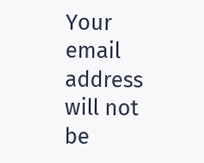Your email address will not be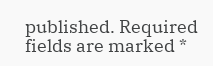published. Required fields are marked *